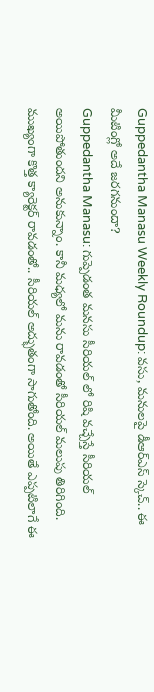Guppedantha Manasu Weekly Roundup: వసు, మనులపై డీఆర్ఎస్ స్కెచ్.. ఈ మీటింగ్లో అదే జరగనుందా?
Guppedantha Manasu: గుప్పెడంత మనసు సీరియల్ లో రిషి వచ్చేస్తే సీరియల్ అయిపోతుందని అనుకున్నాం. కానీ మధ్యలో మను రావడంతో సీరియల్ మలుపు తిరిగింది. ముఖ్యంగా కొత్త క్యారెక్టర్ రావడంతో.. సీరియల్ అద్భుతంగా సాగుతోంది. అయితే ఎప్పటిలాగే ఈ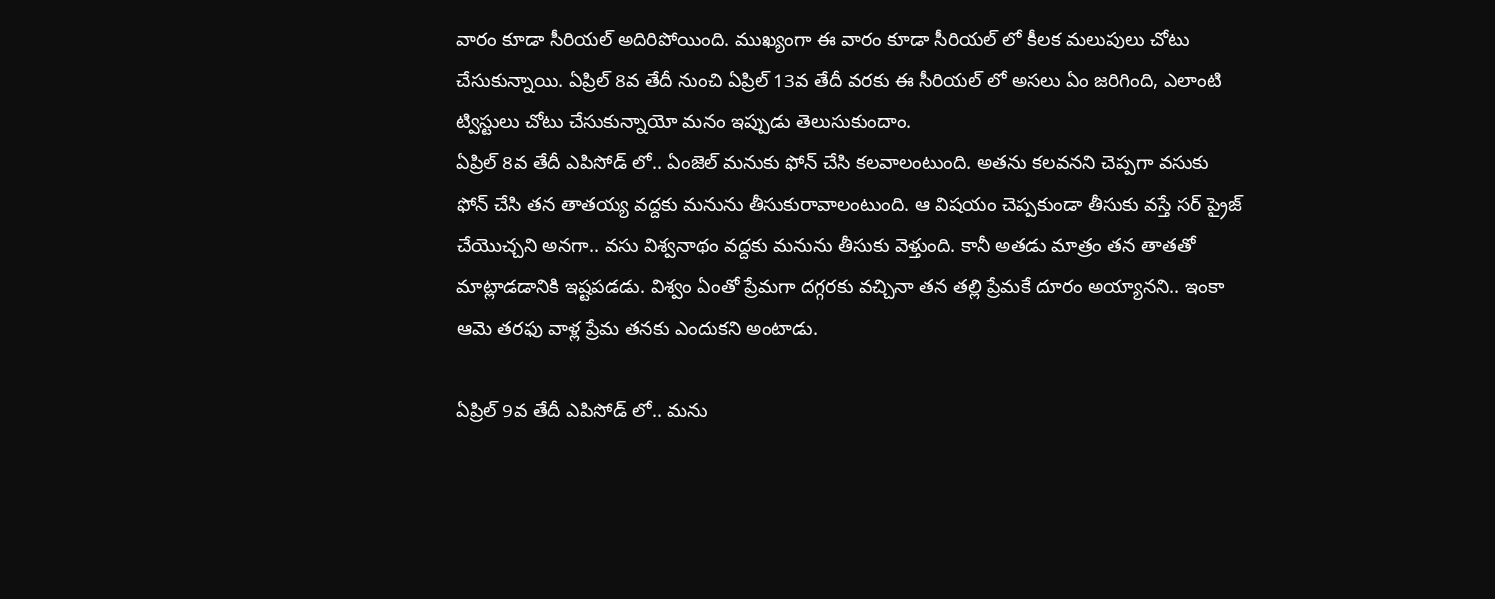వారం కూడా సీరియల్ అదిరిపోయింది. ముఖ్యంగా ఈ వారం కూడా సీరియల్ లో కీలక మలుపులు చోటు చేసుకున్నాయి. ఏప్రిల్ 8వ తేదీ నుంచి ఏప్రిల్ 13వ తేదీ వరకు ఈ సీరియల్ లో అసలు ఏం జరిగింది, ఎలాంటి ట్విస్టులు చోటు చేసుకున్నాయో మనం ఇప్పుడు తెలుసుకుందాం.
ఏప్రిల్ 8వ తేదీ ఎపిసోడ్ లో.. ఏంజెల్ మనుకు ఫోన్ చేసి కలవాలంటుంది. అతను కలవనని చెప్పగా వసుకు ఫోన్ చేసి తన తాతయ్య వద్దకు మనును తీసుకురావాలంటుంది. ఆ విషయం చెప్పకుండా తీసుకు వస్తే సర్ ప్రైజ్ చేయొచ్చని అనగా.. వసు విశ్వనాథం వద్దకు మనును తీసుకు వెళ్తుంది. కానీ అతడు మాత్రం తన తాతతో మాట్లాడడానికి ఇష్టపడడు. విశ్వం ఏంతో ప్రేమగా దగ్గరకు వచ్చినా తన తల్లి ప్రేమకే దూరం అయ్యానని.. ఇంకా ఆమె తరఫు వాళ్ల ప్రేమ తనకు ఎందుకని అంటాడు.

ఏప్రిల్ 9వ తేదీ ఎపిసోడ్ లో.. మను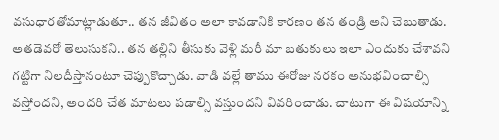వసుధారతోమాట్లాడుతూ.. తన జీవితం అలా కావడానికి కారణం తన తండ్రి అని చెబుతాడు. అతడెవరో తెలుసుకని.. తన తల్లిని తీసుకు వెళ్లి మరీ మా బతుకులు ఇలా ఎందుకు చేశావని గట్టిగా నిలదీస్తానంటూ చెప్పుకొచ్చాడు. వాడి వల్లే తాము ఈరోజు నరకం అనుభవించాల్సి వస్తోందని, అందరి చేత మాటలు పడాల్సి వస్తుందని వివరించాడు. చాటుగా ఈ విషయాన్ని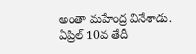అంతా మహేంద్ర వినేశాడు.
ఏప్రిల్ 10వ తేదీ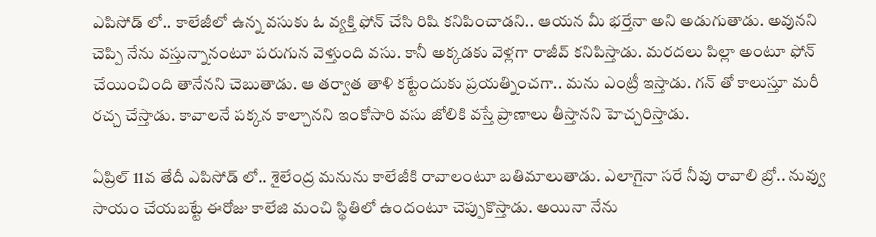ఎపిసోడ్ లో.. కాలేజీలో ఉన్న వసుకు ఓ వ్యక్తి ఫోన్ చేసి రిషి కనిపించాడని.. ఆయన మీ భర్తేనా అని అడుగుతాడు. అవునని చెప్పి నేను వస్తున్నానంటూ పరుగున వెళ్తుంది వసు. కానీ అక్కడకు వెళ్లగా రాజీవ్ కనిపిస్తాడు. మరదలు పిల్లా అంటూ ఫోన్ చేయించింది తానేనని చెబుతాడు. ఆ తర్వాత తాళి కట్టేందుకు ప్రయత్నించగా.. మను ఎంట్రీ ఇస్తాడు. గన్ తో కాలుస్తూ మరీ రచ్చ చేస్తాడు. కావాలనే పక్కన కాల్చానని ఇంకోసారి వసు జోలికి వస్తే ప్రాణాలు తీస్తానని హెచ్చరిస్తాడు.

ఏప్రిల్ 11వ తేదీ ఎపిసోడ్ లో.. శైలేంద్ర మనును కాలేజీకి రావాలంటూ బతిమాలుతాడు. ఎలాగైనా సరే నీవు రావాలి బ్రో.. నువ్వు సాయం చేయబట్టే ఈరోజు కాలేజి మంచి స్థితిలో ఉందంటూ చెప్పుకొస్తాడు. అయినా నేను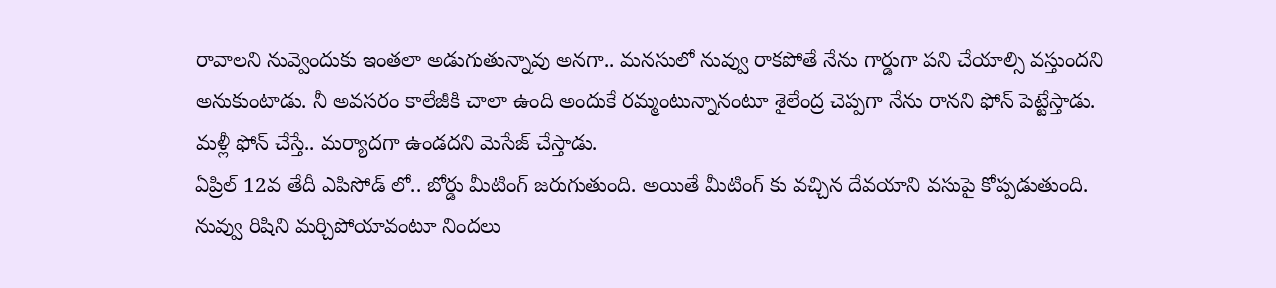రావాలని నువ్వెందుకు ఇంతలా అడుగుతున్నావు అనగా.. మనసులో నువ్వు రాకపోతే నేను గార్డుగా పని చేయాల్సి వస్తుందని అనుకుంటాడు. నీ అవసరం కాలేజీకి చాలా ఉంది అందుకే రమ్మంటున్నానంటూ శైలేంద్ర చెప్పగా నేను రానని ఫోన్ పెట్టేస్తాడు. మళ్లీ ఫోన్ చేస్తే.. మర్యాదగా ఉండదని మెసేజ్ చేస్తాడు.
ఏప్రిల్ 12వ తేదీ ఎపిసోడ్ లో.. బోర్డు మీటింగ్ జరుగుతుంది. అయితే మీటింగ్ కు వచ్చిన దేవయాని వసుపై కోప్పడుతుంది. నువ్వు రిషిని మర్చిపోయావంటూ నిందలు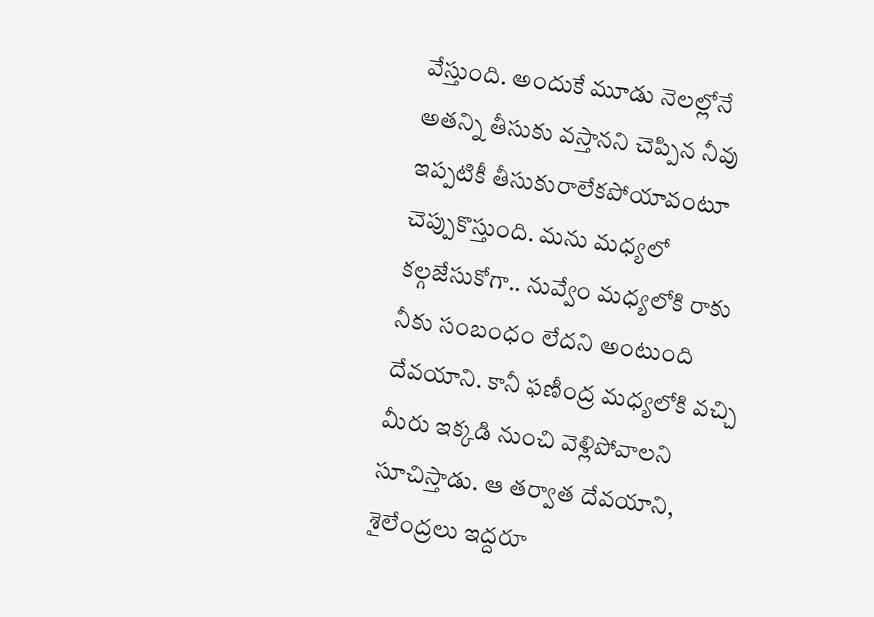వేస్తుంది. అందుకే మూడు నెలల్లోనే అతన్ని తీసుకు వస్తానని చెప్పిన నీవు ఇప్పటికీ తీసుకురాలేకపోయావంటూ చెప్పుకొస్తుంది. మను మధ్యలో కల్గజేసుకోగా.. నువ్వేం మధ్యలోకి రాకు నీకు సంబంధం లేదని అంటుంది దేవయాని. కానీ ఫణీంద్ర మధ్యలోకి వచ్చి మీరు ఇక్కడి నుంచి వెళ్లిపోవాలని సూచిస్తాడు. ఆ తర్వాత దేవయాని, శైలేంద్రలు ఇద్దరూ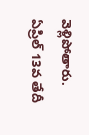వెళ్లిపోతారు.
ఏప్రిల్ 13వ తేదీ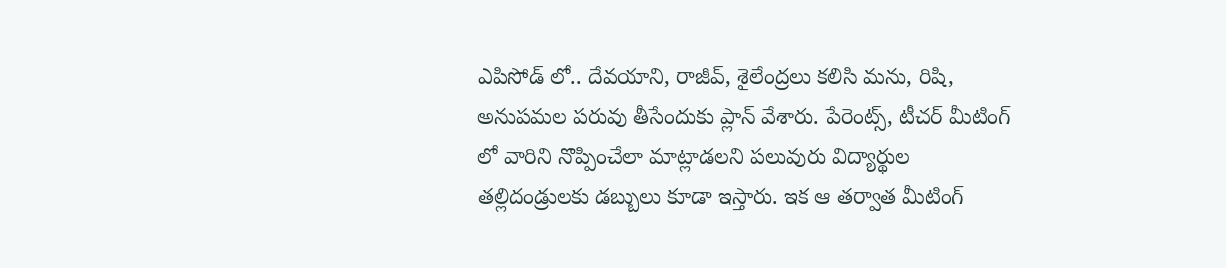ఎపిసోడ్ లో.. దేవయాని, రాజీవ్, శైలేంద్రలు కలిసి మను, రిషి, అనుపమల పరువు తీసేందుకు ప్లాన్ వేశారు. పేరెంట్స్, టీచర్ మీటింగ్ లో వారిని నొప్పించేలా మాట్లాడలని పలువురు విద్యార్థుల తల్లిదండ్రులకు డబ్బులు కూడా ఇస్తారు. ఇక ఆ తర్వాత మీటింగ్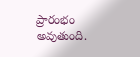ప్రారంభం అవుతుంది.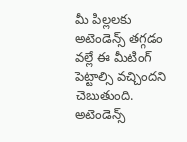మీ పిల్లలకు అటెండెన్స్ తగ్గడం వల్లే ఈ మీటింగ్ పెట్టాల్సి వచ్చిందని చెబుతుంది. అటెండెన్స్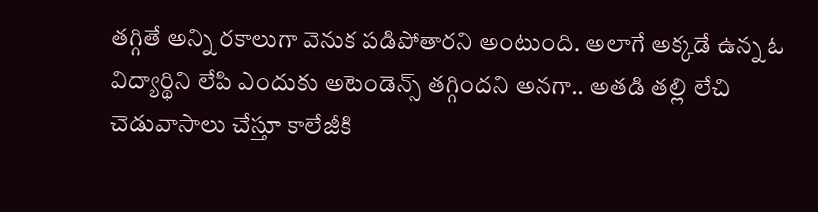తగ్గితే అన్ని రకాలుగా వెనుక పడిపోతారని అంటుంది. అలాగే అక్కడే ఉన్న ఓ విద్యార్థిని లేపి ఎందుకు అటెండెన్స్ తగ్గిందని అనగా.. అతడి తల్లి లేచి చెడువాసాలు చేస్తూ కాలేజీకి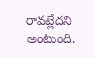రావట్లేదని అంటుంది.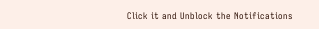Click it and Unblock the Notifications